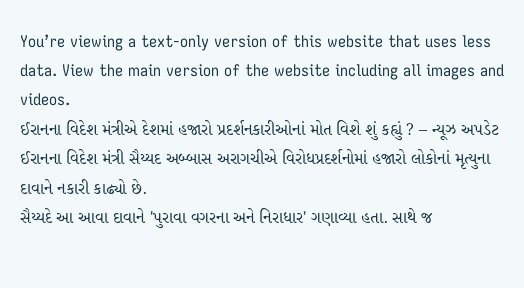You’re viewing a text-only version of this website that uses less data. View the main version of the website including all images and videos.
ઈરાનના વિદેશ મંત્રીએ દેશમાં હજારો પ્રદર્શનકારીઓનાં મોત વિશે શું કહ્યું ? – ન્યૂઝ અપડેટ
ઈરાનના વિદેશ મંત્રી સૈય્યદ અબ્બાસ અરાગચીએ વિરોધપ્રદર્શનોમાં હજારો લોકોનાં મૃત્યુના દાવાને નકારી કાઢ્યો છે.
સૈય્યદે આ આવા દાવાને 'પુરાવા વગરના અને નિરાધાર' ગણાવ્યા હતા. સાથે જ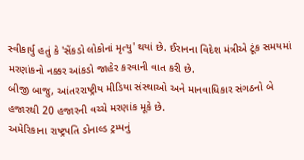સ્વીકાર્યુ હતું કે 'સેંકડો લોકોનાં મૃત્યુ' થયાં છે. ઈરાનના વિદેશ મંત્રીએ ટૂંક સમયમાં મરણાંકનો નક્કર આંકડો જાહેર કરવાની વાત કરી છે.
બીજી બાજુ, આંતરરાષ્ટ્રીય મીડિયા સંસ્થાઓ અને માનવાધિકાર સંગઠનો બે હજારથી 20 હજારની વચ્ચે મરણાંક મૂકે છે.
અમેરિકાના રાષ્ટ્રપતિ ડોનાલ્ડ ટ્રમ્પનું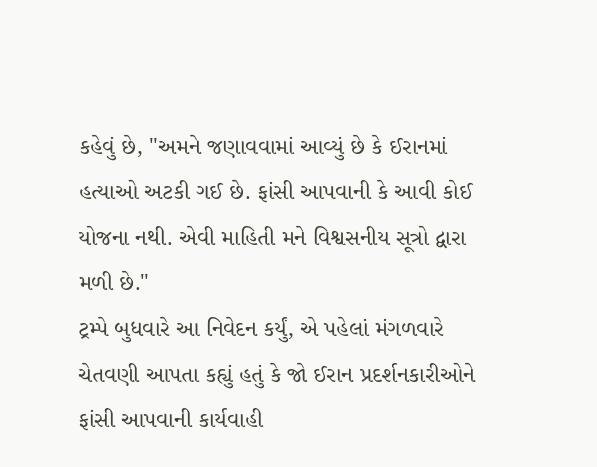કહેવું છે, "અમને જણાવવામાં આવ્યું છે કે ઈરાનમાં હત્યાઓ અટકી ગઈ છે. ફાંસી આપવાની કે આવી કોઈ યોજના નથી. એવી માહિતી મને વિશ્વસનીય સૂત્રો દ્વારા મળી છે."
ટ્રમ્પે બુધવારે આ નિવેદન કર્યું, એ પહેલાં મંગળવારે ચેતવણી આપતા કહ્યું હતું કે જો ઈરાન પ્રદર્શનકારીઓને ફાંસી આપવાની કાર્યવાહી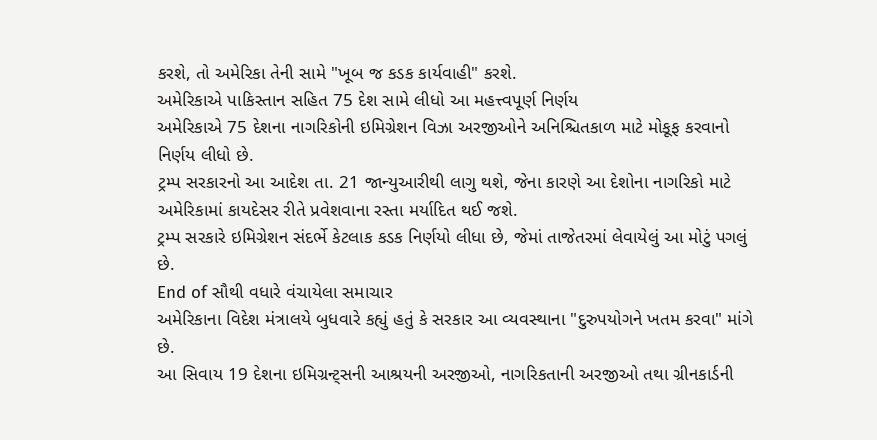કરશે, તો અમેરિકા તેની સામે "ખૂબ જ કડક કાર્યવાહી" કરશે.
અમેરિકાએ પાકિસ્તાન સહિત 75 દેશ સામે લીધો આ મહત્ત્વપૂર્ણ નિર્ણય
અમેરિકાએ 75 દેશના નાગરિકોની ઇમિગ્રેશન વિઝા અરજીઓને અનિશ્ચિતકાળ માટે મોકૂફ કરવાનો નિર્ણય લીધો છે.
ટ્રમ્પ સરકારનો આ આદેશ તા. 21 જાન્યુઆરીથી લાગુ થશે, જેના કારણે આ દેશોના નાગરિકો માટે અમેરિકામાં કાયદેસર રીતે પ્રવેશવાના રસ્તા મર્યાદિત થઈ જશે.
ટ્રમ્પ સરકારે ઇમિગ્રેશન સંદર્ભે કેટલાક કડક નિર્ણયો લીધા છે, જેમાં તાજેતરમાં લેવાયેલું આ મોટું પગલું છે.
End of સૌથી વધારે વંચાયેલા સમાચાર
અમેરિકાના વિદેશ મંત્રાલયે બુધવારે કહ્યું હતું કે સરકાર આ વ્યવસ્થાના "દુરુપયોગને ખતમ કરવા" માંગે છે.
આ સિવાય 19 દેશના ઇમિગ્રન્ટ્સની આશ્રયની અરજીઓ, નાગરિકતાની અરજીઓ તથા ગ્રીનકાર્ડની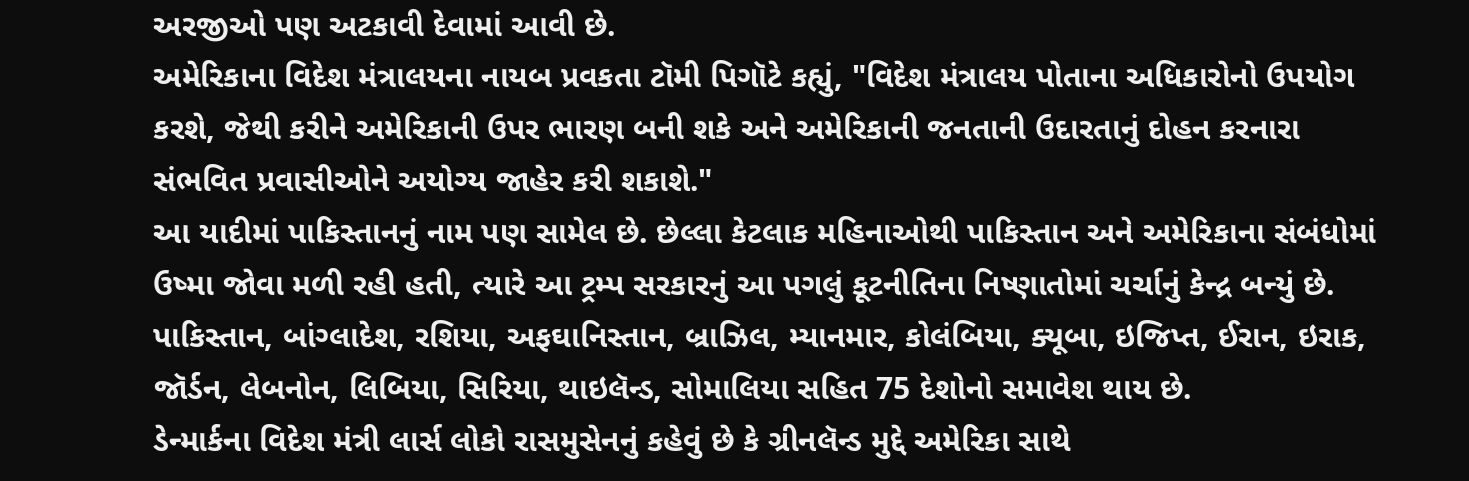અરજીઓ પણ અટકાવી દેવામાં આવી છે.
અમેરિકાના વિદેશ મંત્રાલયના નાયબ પ્રવકતા ટૉમી પિગૉટે કહ્યું, "વિદેશ મંત્રાલય પોતાના અધિકારોનો ઉપયોગ કરશે, જેથી કરીને અમેરિકાની ઉપર ભારણ બની શકે અને અમેરિકાની જનતાની ઉદારતાનું દોહન કરનારા સંભવિત પ્રવાસીઓને અયોગ્ય જાહેર કરી શકાશે."
આ યાદીમાં પાકિસ્તાનનું નામ પણ સામેલ છે. છેલ્લા કેટલાક મહિનાઓથી પાકિસ્તાન અને અમેરિકાના સંબંધોમાં ઉષ્મા જોવા મળી રહી હતી, ત્યારે આ ટ્રમ્પ સરકારનું આ પગલું કૂટનીતિના નિષ્ણાતોમાં ચર્ચાનું કેન્દ્ર બન્યું છે.
પાકિસ્તાન, બાંગ્લાદેશ, રશિયા, અફઘાનિસ્તાન, બ્રાઝિલ, મ્યાનમાર, કોલંબિયા, ક્યૂબા, ઇજિપ્ત, ઈરાન, ઇરાક, જૉર્ડન, લેબનોન, લિબિયા, સિરિયા, થાઇલૅન્ડ, સોમાલિયા સહિત 75 દેશોનો સમાવેશ થાય છે.
ડેન્માર્કના વિદેશ મંત્રી લાર્સ લોકો રાસમુસેનનું કહેવું છે કે ગ્રીનલૅન્ડ મુદ્દે અમેરિકા સાથે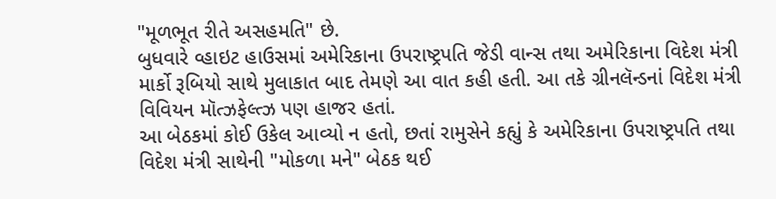"મૂળભૂત રીતે અસહમતિ" છે.
બુધવારે વ્હાઇટ હાઉસમાં અમેરિકાના ઉપરાષ્ટ્રપતિ જેડી વાન્સ તથા અમેરિકાના વિદેશ મંત્રી માર્કો રૂબિયો સાથે મુલાકાત બાદ તેમણે આ વાત કહી હતી. આ તકે ગ્રીનલૅન્ડનાં વિદેશ મંત્રી વિવિયન મૉત્ઝફેલ્ત્ઝ પણ હાજર હતાં.
આ બેઠકમાં કોઈ ઉકેલ આવ્યો ન હતો, છતાં રામુસેને કહ્યું કે અમેરિકાના ઉપરાષ્ટ્રપતિ તથા વિદેશ મંત્રી સાથેની "મોકળા મને" બેઠક થઈ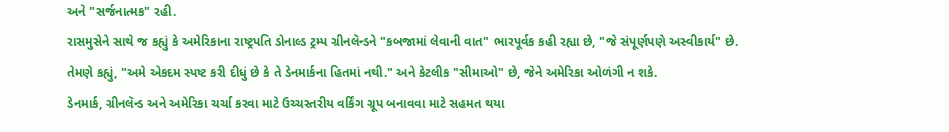અને "સર્જનાત્મક" રહી.
રાસમુસેને સાથે જ કહ્યું કે અમેરિકાના રાષ્ટ્રપતિ ડોનાલ્ડ ટ્રમ્પ ગ્રીનલૅન્ડને "કબજામાં લેવાની વાત" ભારપૂર્વક કહી રહ્યા છે, "જે સંપૂર્ણપણે અસ્વીકાર્ય" છે.
તેમણે કહ્યું, "અમે એકદમ સ્પષ્ટ કરી દીધું છે કે તે ડેનમાર્કના હિતમાં નથી." અને કેટલીક "સીમાઓ" છે, જેને અમેરિકા ઓળંગી ન શકે.
ડેનમાર્ક, ગ્રીનલૅન્ડ અને અમેરિકા ચર્ચા કરવા માટે ઉચ્ચસ્તરીય વર્કિંગ ગ્રૂપ બનાવવા માટે સહમત થયા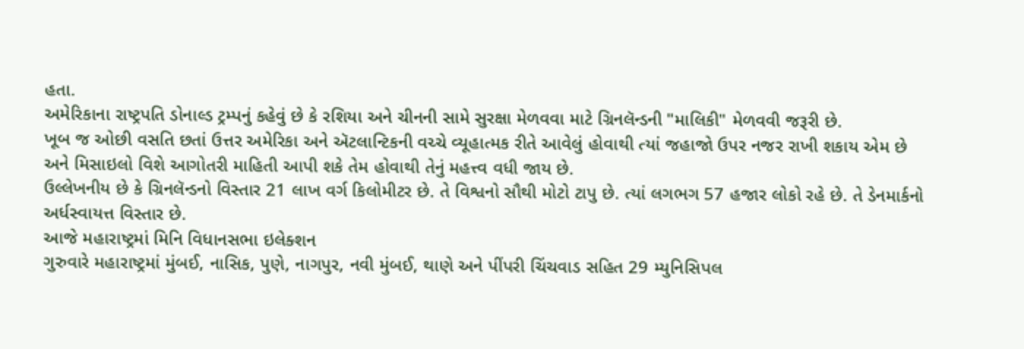હતા.
અમેરિકાના રાષ્ટ્રપતિ ડોનાલ્ડ ટ્રમ્પનું કહેવું છે કે રશિયા અને ચીનની સામે સુરક્ષા મેળવવા માટે ગ્રિનલૅન્ડની "માલિકી" મેળવવી જરૂરી છે.
ખૂબ જ ઓછી વસતિ છતાં ઉત્તર અમેરિકા અને ઍટલાન્ટિકની વચ્ચે વ્યૂહાત્મક રીતે આવેલું હોવાથી ત્યાં જહાજો ઉપર નજર રાખી શકાય એમ છે અને મિસાઇલો વિશે આગોતરી માહિતી આપી શકે તેમ હોવાથી તેનું મહત્ત્વ વધી જાય છે.
ઉલ્લેખનીય છે કે ગ્રિનલૅન્ડનો વિસ્તાર 21 લાખ વર્ગ કિલોમીટર છે. તે વિશ્વનો સૌથી મોટો ટાપુ છે. ત્યાં લગભગ 57 હજાર લોકો રહે છે. તે ડેનમાર્કનો અર્ધસ્વાયત્ત વિસ્તાર છે.
આજે મહારાષ્ટ્રમાં મિનિ વિધાનસભા ઇલેક્શન
ગુરુવારે મહારાષ્ટ્રમાં મુંબઈ, નાસિક, પુણે, નાગપુર, નવી મુંબઈ, થાણે અને પીંપરી ચિંચવાડ સહિત 29 મ્યુનિસિપલ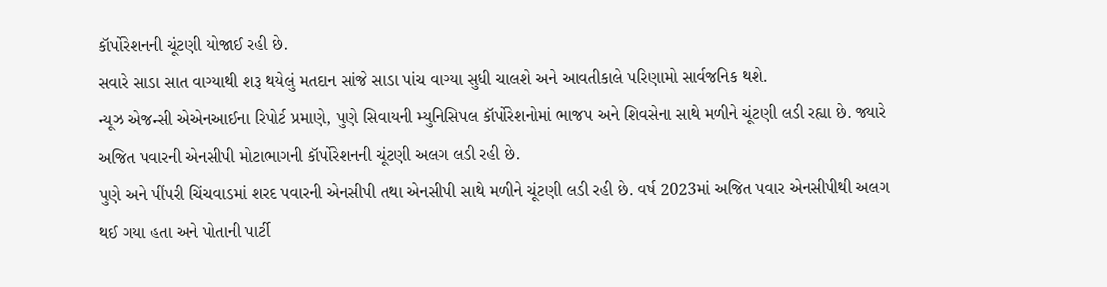કૉર્પોરેશનની ચૂંટણી યોજાઈ રહી છે.
સવારે સાડા સાત વાગ્યાથી શરૂ થયેલું મતદાન સાંજે સાડા પાંચ વાગ્યા સુધી ચાલશે અને આવતીકાલે પરિણામો સાર્વજનિક થશે.
ન્યૂઝ એજન્સી એએનઆઈના રિપોર્ટ પ્રમાણે, પુણે સિવાયની મ્યુનિસિપલ કૉર્પોરેશનોમાં ભાજપ અને શિવસેના સાથે મળીને ચૂંટણી લડી રહ્યા છે. જ્યારે અજિત પવારની એનસીપી મોટાભાગની કૉર્પોરેશનની ચૂંટણી અલગ લડી રહી છે.
પુણે અને પીંપરી ચિંચવાડમાં શરદ પવારની એનસીપી તથા એનસીપી સાથે મળીને ચૂંટણી લડી રહી છે. વર્ષ 2023માં અજિત પવાર એનસીપીથી અલગ થઈ ગયા હતા અને પોતાની પાર્ટી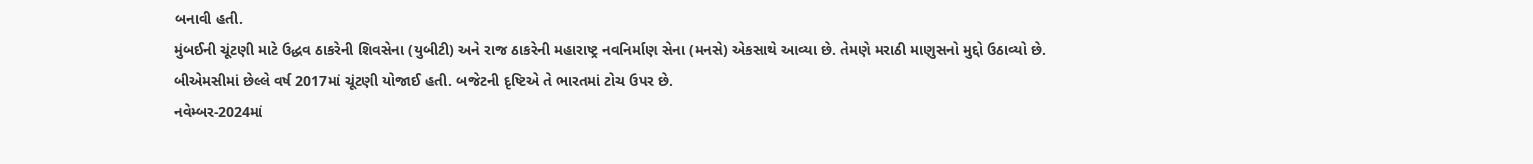બનાવી હતી.
મુંબઈની ચૂંટણી માટે ઉદ્ધવ ઠાકરેની શિવસેના (યુબીટી) અને રાજ ઠાકરેની મહારાષ્ટ્ર નવનિર્માણ સેના (મનસે) એકસાથે આવ્યા છે. તેમણે મરાઠી માણુસનો મુદ્દો ઉઠાવ્યો છે. બીએમસીમાં છેલ્લે વર્ષ 2017માં ચૂંટણી યોજાઈ હતી. બજેટની દૃષ્ટિએ તે ભારતમાં ટોચ ઉપર છે.
નવેમ્બર-2024માં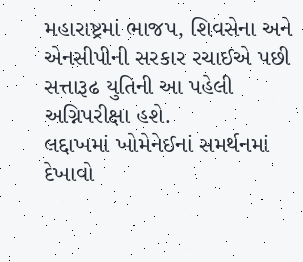મહારાષ્ટ્રમાં ભાજપ, શિવસેના અને એનસીપીની સરકાર રચાઈએ પછી સત્તારૂઢ યુતિની આ પહેલી અગ્નિપરીક્ષા હશે.
લદ્દાખમાં ખોમેનેઈનાં સમર્થનમાં દેખાવો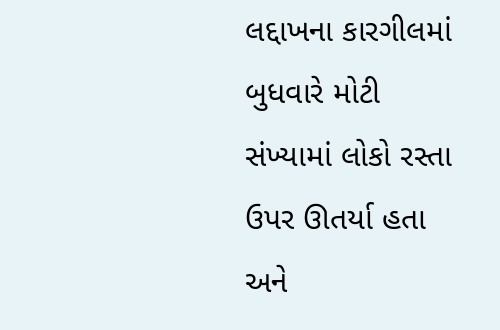લદ્દાખના કારગીલમાં બુધવારે મોટી સંખ્યામાં લોકો રસ્તા ઉપર ઊતર્યા હતા અને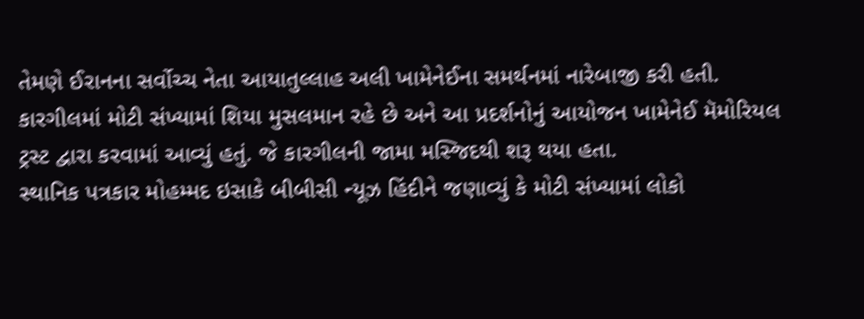તેમણે ઈરાનના સર્વોચ્ચ નેતા આયાતુલ્લાહ અલી ખામેનેઈના સમર્થનમાં નારેબાજી કરી હતી.
કારગીલમાં મોટી સંખ્યામાં શિયા મુસલમાન રહે છે અને આ પ્રદર્શનોનું આયોજન ખામેનેઈ મૅમોરિયલ ટ્રસ્ટ દ્વારા કરવામાં આવ્યું હતું. જે કારગીલની જામા મસ્જિદથી શરૂ થયા હતા.
સ્થાનિક પત્રકાર મોહમ્મદ ઇસાકે બીબીસી ન્યૂઝ હિંદીને જણાવ્યું કે મોટી સંખ્યામાં લોકો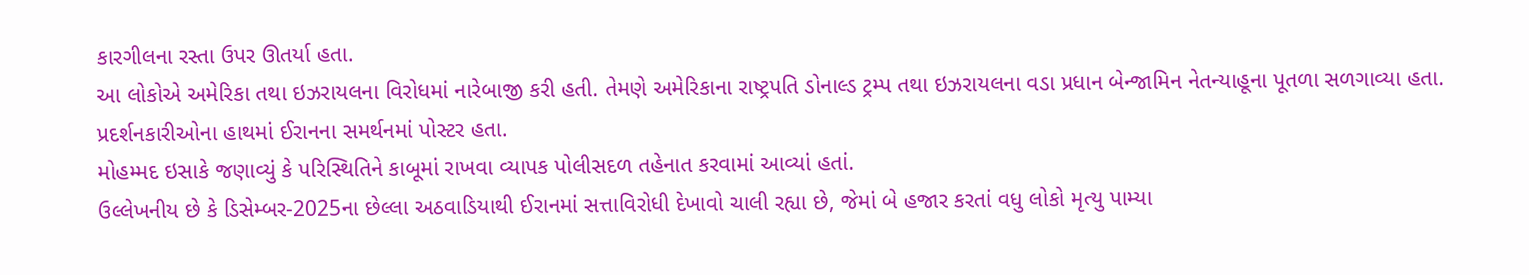કારગીલના રસ્તા ઉપર ઊતર્યા હતા.
આ લોકોએ અમેરિકા તથા ઇઝરાયલના વિરોધમાં નારેબાજી કરી હતી. તેમણે અમેરિકાના રાષ્ટ્રપતિ ડોનાલ્ડ ટ્રમ્પ તથા ઇઝરાયલના વડા પ્રધાન બેન્જામિન નેતન્યાહૂના પૂતળા સળગાવ્યા હતા.
પ્રદર્શનકારીઓના હાથમાં ઈરાનના સમર્થનમાં પોસ્ટર હતા.
મોહમ્મદ ઇસાકે જણાવ્યું કે પરિસ્થિતિને કાબૂમાં રાખવા વ્યાપક પોલીસદળ તહેનાત કરવામાં આવ્યાં હતાં.
ઉલ્લેખનીય છે કે ડિસેમ્બર-2025ના છેલ્લા અઠવાડિયાથી ઈરાનમાં સત્તાવિરોધી દેખાવો ચાલી રહ્યા છે, જેમાં બે હજાર કરતાં વધુ લોકો મૃત્યુ પામ્યા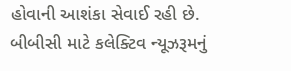હોવાની આશંકા સેવાઈ રહી છે.
બીબીસી માટે કલેક્ટિવ ન્યૂઝરૂમનું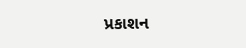પ્રકાશન